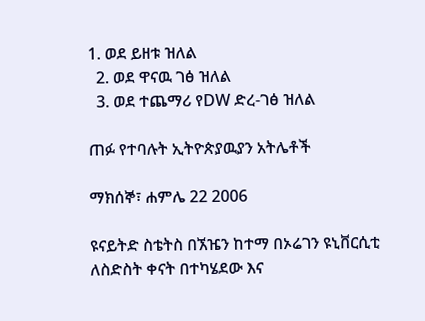1. ወደ ይዘቱ ዝለል
  2. ወደ ዋናዉ ገፅ ዝለል
  3. ወደ ተጨማሪ የDW ድረ-ገፅ ዝለል

ጠፉ የተባሉት ኢትዮጵያዉያን አትሌቶች

ማክሰኞ፣ ሐምሌ 22 2006

ዩናይትድ ስቴትስ በኧዤን ከተማ በኦሬገን ዩኒቨርሲቲ ለስድስት ቀናት በተካሄደው እና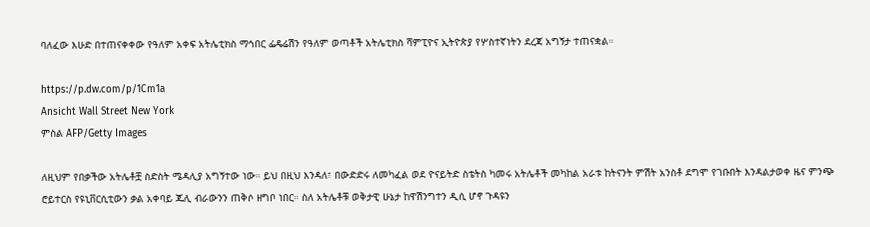ባለፈው እሁድ በተጠናቀቀው የዓለም አቀፍ አትሌቲክስ ማኅበር ፌዴሬሽን የዓለም ወጣቶች አትሌቲክስ ሻምፒዮና ኢትዮጵያ የሦስተኛነትን ደረጃ አግኝታ ተጠናቋል።

https://p.dw.com/p/1Cm1a
Ansicht Wall Street New York
ምስል AFP/Getty Images

ለዚህም የበቃችው አትሌቶቿ ስድስት ሜዳሊያ አግኝተው ነው። ይህ በዚህ እንዳለ፣ በውድድሩ ለመካፈል ወደ ዮናይትድ ስቴትስ ካመሩ አትሌቶች መካከል አራቱ ከትናንት ምሽት አንስቶ ደግሞ የገቡበት እንዳልታወቀ ዜና ምንጭ ሮይተርስ የዩኒቨርሲቲውን ቃል አቀባይ ጁሊ ብራውንን ጠቅሶ ዘግቦ ነበር። ስለ አትሌቶቹ ወቅታዊ ሁኔታ ከዋሽንግተን ዲሲ ሆኖ ጉዳዩን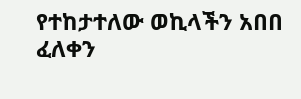የተከታተለው ወኪላችን አበበ ፈለቀን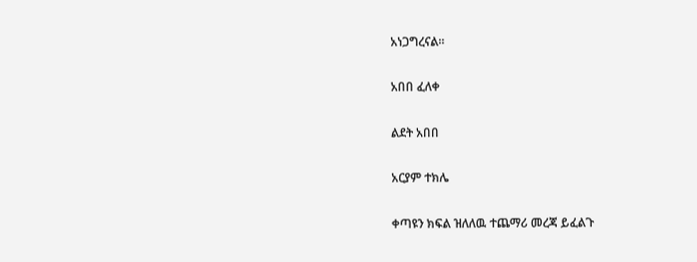አነጋግረናል።

አበበ ፈለቀ

ልደት አበበ

አርያም ተክሌ

ቀጣዩን ክፍል ዝለለዉ ተጨማሪ መረጃ ይፈልጉ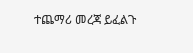ተጨማሪ መረጃ ይፈልጉ